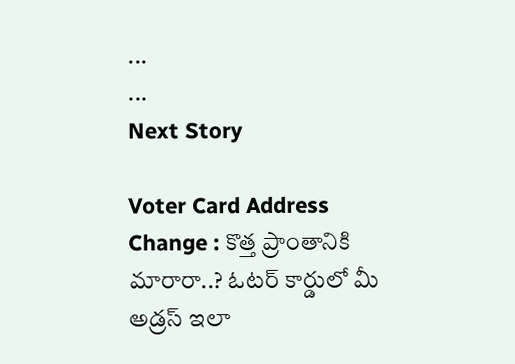...
...
Next Story

Voter Card Address Change : కొత్త ప్రాంతానికి మారారా..? ఓటర్ కార్డులో మీ అడ్రస్ ఇలా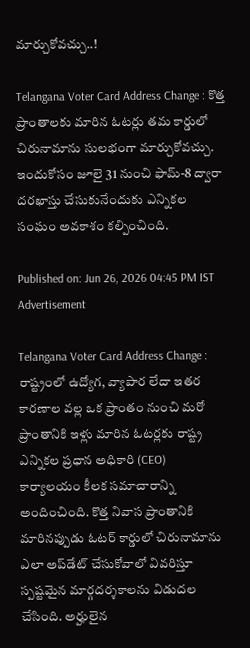మార్చుకోవచ్చు..!

Telangana Voter Card Address Change : కొత్త ప్రాంతాలకు మారిన ఓటర్లు తమ కార్డులో చిరునామాను సులభంగా మార్చుకోవచ్చు. ఇందుకోసం జూలై 31 నుంచి ఫామ్-8 ద్వారా దరఖాస్తు చేసుకునేందుకు ఎన్నికల సంఘం అవకాశం కల్పించింది.

Published on: Jun 26, 2026 04:45 PM IST
Advertisement

Telangana Voter Card Address Change : రాష్ట్రంలో ఉద్యోగ, వ్యాపార లేదా ఇతర కారణాల వల్ల ఒక ప్రాంతం నుంచి మరో ప్రాంతానికి ఇళ్లు మారిన ఓటర్లకు రాష్ట్ర ఎన్నికల ప్రధాన అధికారి (CEO) కార్యాలయం కీలక సమాచారాన్ని అందించింది. కొత్త నివాస ప్రాంతానికి మారినప్పుడు ఓటర్ కార్డులో చిరునామాను ఎలా అప్‌డేట్ చేసుకోవాలో వివరిస్తూ స్పష్టమైన మార్గదర్శకాలను విడుదల చేసింది. అర్హులైన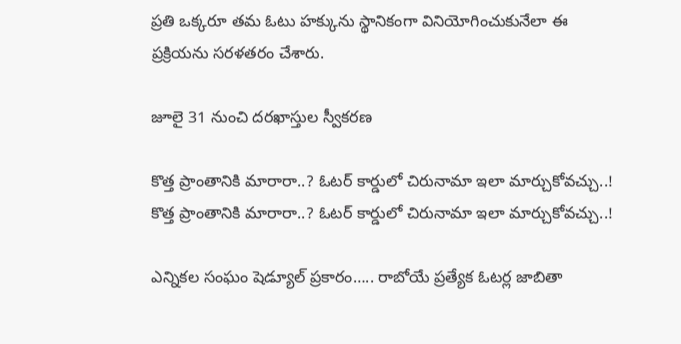ప్రతి ఒక్కరూ తమ ఓటు హక్కును స్థానికంగా వినియోగించుకునేలా ఈ ప్రక్రియను సరళతరం చేశారు.

జూలై 31 నుంచి దరఖాస్తుల స్వీకరణ

కొత్త ప్రాంతానికి మారారా..? ఓటర్ కార్డులో చిరునామా ఇలా మార్చుకోవచ్చు..!
కొత్త ప్రాంతానికి మారారా..? ఓటర్ కార్డులో చిరునామా ఇలా మార్చుకోవచ్చు..!

ఎన్నికల సంఘం షెడ్యూల్ ప్రకారం….. రాబోయే ప్రత్యేక ఓటర్ల జాబితా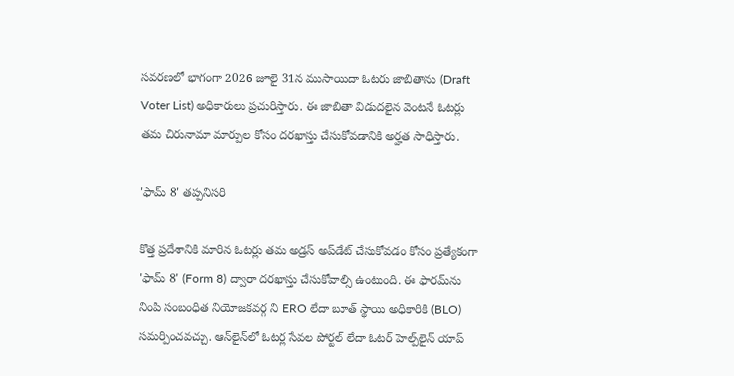సవరణలో భాగంగా 2026 జూలై 31న ముసాయిదా ఓటరు జాబితాను (Draft Voter List) అధికారులు ప్రచురిస్తారు. ఈ జాబితా విడుదలైన వెంటనే ఓటర్లు తమ చిరునామా మార్పుల కోసం దరఖాస్తు చేసుకోవడానికి అర్హత సాధిస్తారు.

'ఫామ్ 8' తప్పనిసరి

కొత్త ప్రదేశానికి మారిన ఓటర్లు తమ అడ్రస్ అప్‌డేట్ చేసుకోవడం కోసం ప్రత్యేకంగా 'ఫామ్ 8' (Form 8) ద్వారా దరఖాస్తు చేసుకోవాల్సి ఉంటుంది. ఈ ఫారమ్‌ను నింపి సంబంధిత నియోజకవర్గ ని ERO లేదా బూత్ స్థాయి అధికారికి (BLO) సమర్పించవచ్చు. ఆన్‌లైన్‌లో ఓటర్ల సేవల పోర్టల్ లేదా ఓటర్ హెల్ప్‌లైన్ యాప్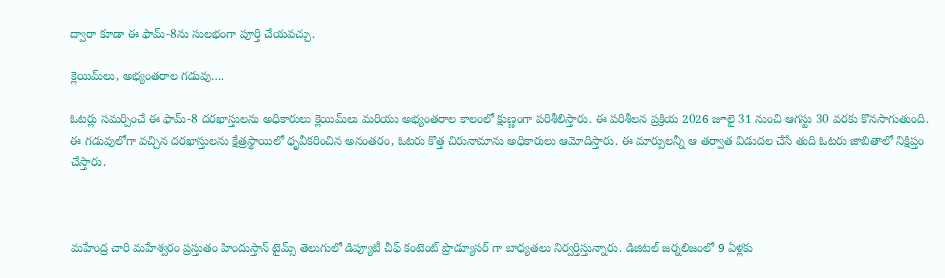ద్వారా కూడా ఈ ఫామ్-8ను సులభంగా పూర్తి చేయవచ్చు.

క్లెయిమ్‌లు, అభ్యంతరాల గడువు….

ఓటర్లు సమర్పించే ఈ ఫామ్-8 దరఖాస్తులను అధికారులు క్లెయిమ్‌లు మరియు అభ్యంతరాల కాలంలో క్షుణ్ణంగా పరిశీలిస్తారు. ఈ పరిశీలన ప్రక్రియ 2026 జూలై 31 నుంచి ఆగస్టు 30 వరకు కొనసాగుతుంది. ఈ గడువులోగా వచ్చిన దరఖాస్తులను క్షేత్రస్థాయిలో ధృవీకరించిన అనంతరం, ఓటరు కొత్త చిరునామాను అధికారులు ఆమోదిస్తారు. ఈ మార్పులన్నీ ఆ తర్వాత విడుదల చేసే తుది ఓటరు జాబితాలో నిక్షిప్తం చేస్తారు.



మహేంద్ర చారి మహేశ్వరం ప్రస్తుతం హిందుస్తాన్ టైమ్స్ తెలుగులో డిప్యూటీ చీఫ్ కంటెంట్ ప్రొడ్యూసర్ గా బాధ్యతలు నిర్వర్తిస్తున్నారు. డిజిటల్ జర్నలిజంలో 9 ఏళ్లకు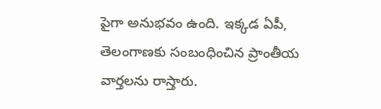పైగా అనుభవం ఉంది. ఇక్కడ ఏపీ, తెలంగాణకు సంబంధించిన ప్రాంతీయ వార్తలను రాస్తారు.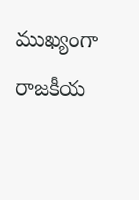ముఖ్యంగా రాజకీయ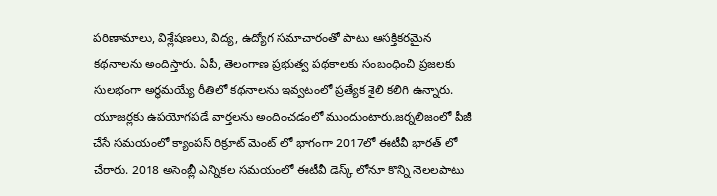పరిణామాలు, విశ్లేషణలు, విద్య, ఉద్యోగ సమాచారంతో పాటు ఆసక్తికరమైన కథనాలను అందిస్తారు. ఏపీ, తెలంగాణ ప్రభుత్వ పథకాలకు సంబంధించి ప్రజలకు సులభంగా అర్థమయ్యే రీతిలో కథనాలను ఇవ్వటంలో ప్రత్యేక శైలి కలిగి ఉన్నారు. యూజర్లకు ఉపయోగపడే వార్తలను అందించడంలో ముందుంటారు.జర్నలిజంలో పీజీ చేసే సమయంలో క్యాంపస్ రిక్రూట్ మెంట్ లో భాగంగా 2017లో ఈటీవీ భారత్ లో చేరారు. 2018 అసెంబ్లీ ఎన్నికల సమయంలో ఈటీవీ డెస్క్ లోనూ కొన్ని నెలలపాటు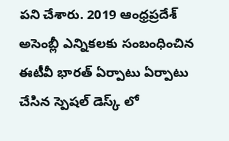పని చేశారు. 2019 ఆంధ్రప్రదేశ్ అసెంబ్లీ ఎన్నికలకు సంబంధించిన ఈటీవీ భారత్ ఏర్పాటు ఏర్పాటు చేసిన స్పెషల్ డెస్క్ లో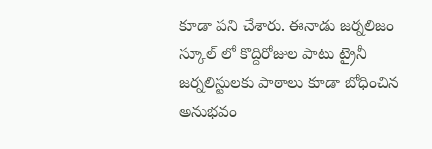కూడా పని చేశారు. ఈనాడు జర్నలిజం స్కూల్ లో కొద్దిరోజుల పాటు ట్రైనీ జర్నలిస్టులకు పాఠాలు కూడా బోధించిన అనుభవం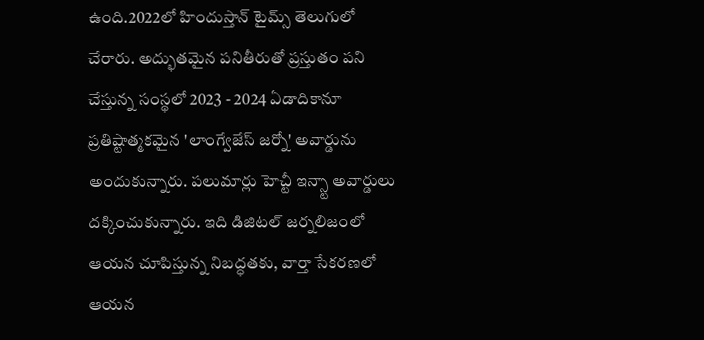ఉంది.2022లో హిందుస్తాన్ టైమ్స్ తెలుగులో చేరారు. అద్భుతమైన పనితీరుతో ప్రస్తుతం పని చేస్తున్న సంస్థలో 2023 - 2024 ఏడాదికానూ ప్రతిష్టాత్మకమైన 'లాంగ్వేజేస్ జర్నో' అవార్డును అందుకున్నారు. పలుమార్లు హెచ్టీ ఇన్స్టా అవార్డులు దక్కించుకున్నారు. ఇది డిజిటల్ జర్నలిజంలో ఆయన చూపిస్తున్న నిబద్ధతకు, వార్తా సేకరణలో ఆయన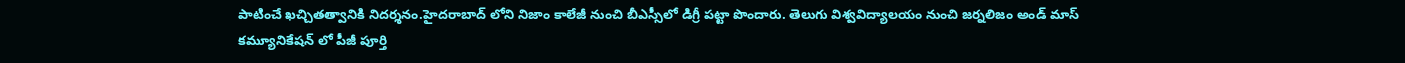పాటించే ఖచ్చితత్వానికి నిదర్శనం.హైదరాబాద్ లోని నిజాం కాలేజీ నుంచి బీఎస్సీలో డిగ్రీ పట్టా పొందారు. తెలుగు విశ్వవిద్యాలయం నుంచి జర్నలిజం అండ్ మాస్ కమ్యూనికేషన్ లో పీజీ పూర్తి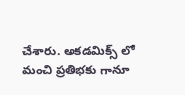చేశారు. అకడమిక్స్ లో మంచి ప్రతిభకు గానూ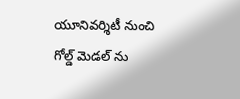యూనివర్శిటీ నుంచి గోల్డ్ మెడల్ ను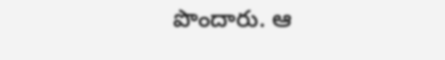పొందారు. ఆ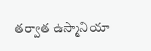తర్వాత ఉస్మానియా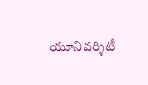యూనివర్శిటీ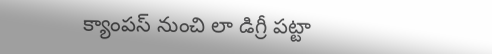క్యాంపస్ నుంచి లా డిగ్రీ పట్టా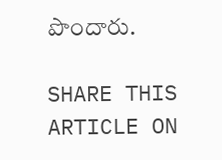పొందారు.

SHARE THIS ARTICLE ON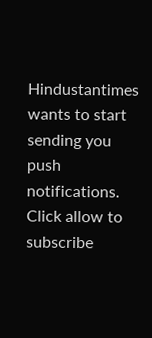Hindustantimes wants to start sending you push notifications. Click allow to subscribe